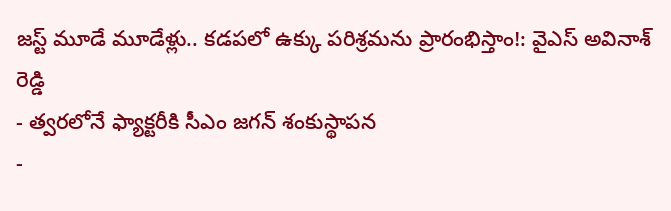జస్ట్ మూడే మూడేళ్లు.. కడపలో ఉక్కు పరిశ్రమను ప్రారంభిస్తాం!: వైఎస్ అవినాశ్ రెడ్డి
- త్వరలోనే ఫ్యాక్టరీకి సీఎం జగన్ శంకుస్థాపన
-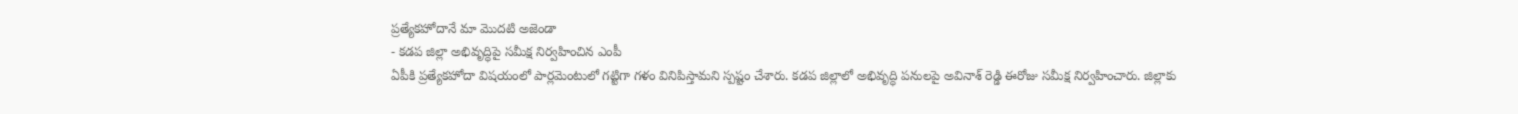ప్రత్యేకహోదానే మా మొదటి అజెండా
- కడప జిల్లా అభివృద్ధిపై సమీక్ష నిర్వహించిన ఎంపీ
ఏపీకి ప్రత్యేకహోదా విషయంలో పార్లమెంటులో గట్టిగా గళం వినిపిస్తామని స్పష్టం చేశారు. కడప జిల్లాలో అభివృద్ధి పనులపై అవినాశ్ రెడ్డి ఈరోజు సమీక్ష నిర్వహించారు. జిల్లాకు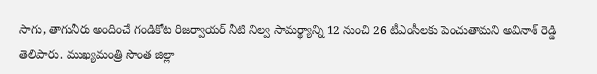సాగు, తాగునీరు అందించే గండికోట రిజర్వాయర్ నీటి నిల్వ సామర్థ్యాన్ని 12 నుంచి 26 టీఎంసీలకు పెంచుతామని అవినాశ్ రెడ్డి తెలిపారు. ముఖ్యమంత్రి సొంత జిల్లా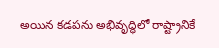అయిన కడపను అభివృద్ధిలో రాష్ట్రానికే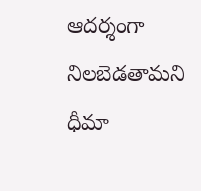ఆదర్శంగా నిలబెడతామని ధీమా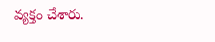వ్యక్తం చేశారు.